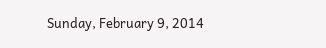Sunday, February 9, 2014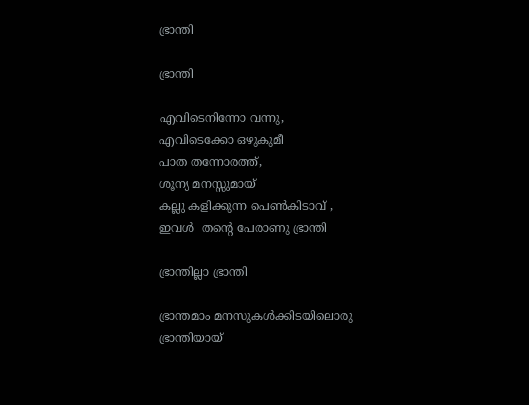ഭ്രാന്തി

ഭ്രാന്തി

എവിടെനിന്നോ വന്നു,
എവിടെക്കോ ഒഴുകുമീ
പാത തന്നോരത്ത്,
ശൂന്യ മനസ്സുമായ്
കല്ലു കളിക്കുന്ന പെണ്‍കിടാവ്‌ ,
ഇവൾ  തന്റെ പേരാണു ഭ്രാന്തി

ഭ്രാന്തില്ലാ ഭ്രാന്തി

ഭ്രാന്തമാം മനസുകൾക്കിടയിലൊരു ഭ്രാന്തിയായ്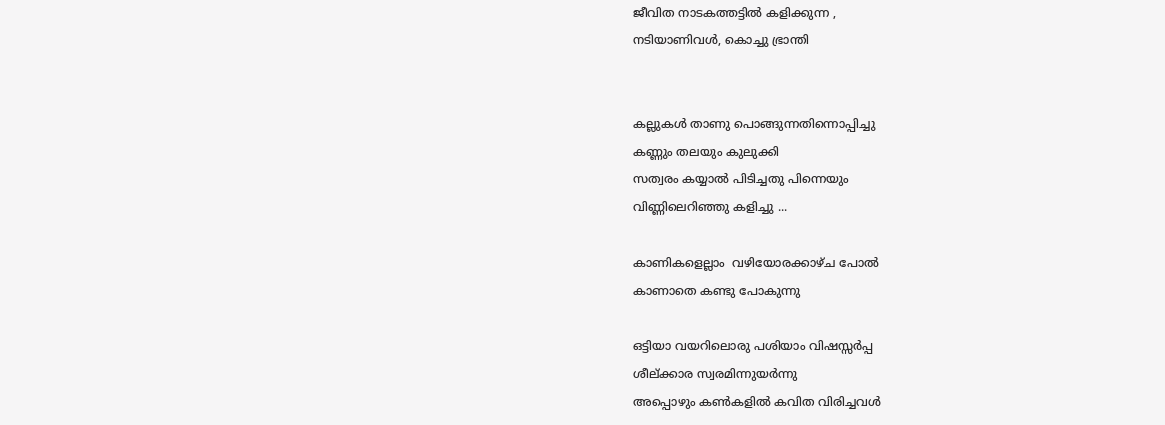ജീവിത നാടകത്തട്ടിൽ കളിക്കുന്ന ,
നടിയാണിവൾ, കൊച്ചു ഭ്രാന്തി


കല്ലുകൾ താണു പൊങ്ങുന്നതിന്നൊപ്പിച്ചു
കണ്ണും തലയും കുലുക്കി
സത്വരം കയ്യാൽ പിടിച്ചതു പിന്നെയും
വിണ്ണിലെറിഞ്ഞു കളിച്ചു ...

കാണികളെല്ലാം  വഴിയോരക്കാഴ്ച പോൽ
കാണാതെ കണ്ടു പോകുന്നു

ഒട്ടിയാ വയറിലൊരു പശിയാം വിഷസ്സർപ്പ
ശീല്ക്കാര സ്വരമിന്നുയർന്നു
അപ്പൊഴും കണ്‍കളിൽ കവിത വിരിച്ചവൾ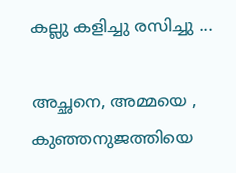കല്ലു കളിച്ചു രസിച്ചു ...

അച്ഛനെ, അമ്മയെ , കുഞ്ഞനുജത്തിയെ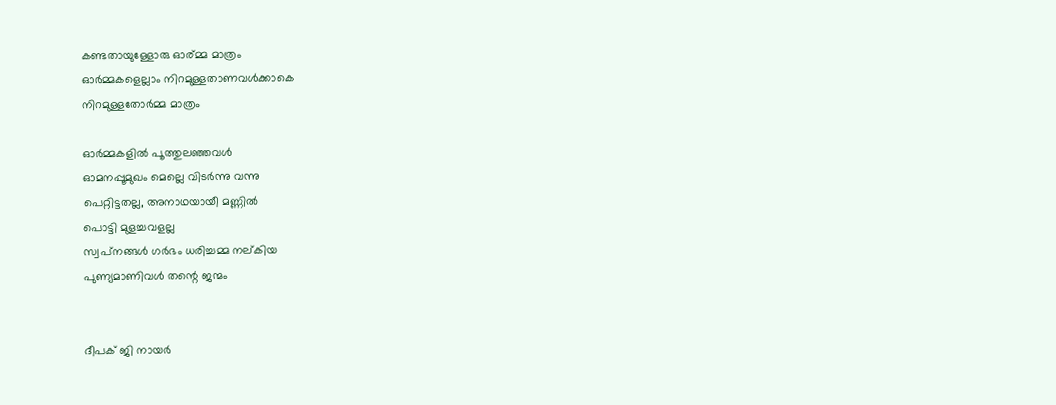കണ്ടതായുള്ളോരു ഓര്മ്മ മാത്രം
ഓർമ്മകളെല്ലാം നിറമുള്ളതാണവൾക്കാകെ
നിറമുള്ളതോർമ്മ മാത്രം

ഓർമ്മകളിൽ പൂത്തുലഞ്ഞവൾ
ഓമനപ്പൂമുഖം മെല്ലെ വിടർന്നു വന്നു
പെറ്റിട്ടതല്ല, അനാഥയായീ മണ്ണിൽ
പൊട്ടി മുളച്ചവളല്ല
സ്വപ്‌നങ്ങൾ ഗർഭം ധരിച്ചമ്മ നല്കിയ
പുണ്യമാണിവൾ തന്റെ ജന്മം


ദീപക് ജി നായര്‍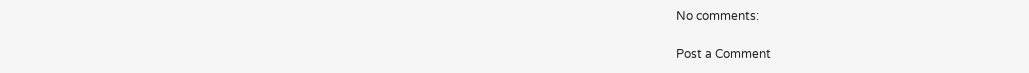No comments:

Post a Comment